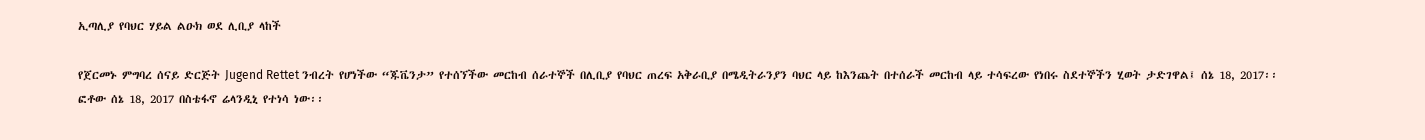ኢጣሊያ የባህር ሃይል ልዑክ ወደ ሊቢያ ላከች

የጀርመኑ ምግባረ ሰናይ ድርጅት Jugend Rettet ንብረት የሆነችው “ጁቬንታ” የተሰኘችው መርከብ ሰራተኞች በሊቢያ የባህር ጠረፍ አቅራቢያ በሜዲትራንያን ባህር ላይ ከእንጨት በተሰራች መርከብ ላይ ተሳፍረው የነበሩ ስደተኞችን ሂወት ታድገዋል፤ ሰኔ 18, 2017፡፡ ፎቶው ሰኔ 18, 2017 በስቴፋኖ ሬላንዲኒ የተነሳ ነው፡፡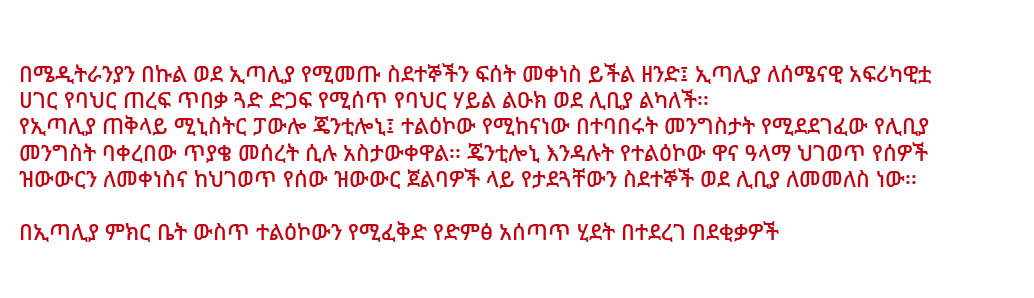በሜዲትራንያን በኩል ወደ ኢጣሊያ የሚመጡ ስደተኞችን ፍሰት መቀነስ ይችል ዘንድ፤ ኢጣሊያ ለሰሜናዊ አፍሪካዊቷ ሀገር የባህር ጠረፍ ጥበቃ ጓድ ድጋፍ የሚሰጥ የባህር ሃይል ልዑክ ወደ ሊቢያ ልካለች፡፡
የኢጣሊያ ጠቅላይ ሚኒስትር ፓውሎ ጄንቲሎኒ፤ ተልዕኮው የሚከናነው በተባበሩት መንግስታት የሚደደገፈው የሊቢያ መንግስት ባቀረበው ጥያቄ መሰረት ሲሉ አስታውቀዋል፡፡ ጄንቲሎኒ እንዳሉት የተልዕኮው ዋና ዓላማ ህገወጥ የሰዎች ዝውውርን ለመቀነስና ከህገወጥ የሰው ዝውውር ጀልባዎች ላይ የታደጓቸውን ስደተኞች ወደ ሊቢያ ለመመለስ ነው፡፡

በኢጣሊያ ምክር ቤት ውስጥ ተልዕኮውን የሚፈቅድ የድምፅ አሰጣጥ ሂደት በተደረገ በደቂቃዎች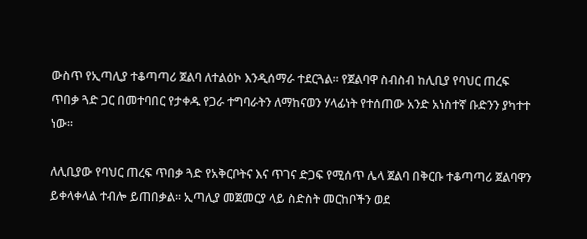ውስጥ የኢጣሊያ ተቆጣጣሪ ጀልባ ለተልዕኮ እንዲሰማራ ተደርጓል፡፡ የጀልባዋ ስብስብ ከሊቢያ የባህር ጠረፍ ጥበቃ ጓድ ጋር በመተባበር የታቀዱ የጋራ ተግባራትን ለማከናወን ሃላፊነት የተሰጠው አንድ አነስተኛ ቡድንን ያካተተ ነው፡፡

ለሊቢያው የባህር ጠረፍ ጥበቃ ጓድ የአቅርቦትና እና ጥገና ድጋፍ የሚሰጥ ሌላ ጀልባ በቅርቡ ተቆጣጣሪ ጀልባዋን ይቀላቀላል ተብሎ ይጠበቃል፡፡ ኢጣሊያ መጀመርያ ላይ ስድስት መርከቦችን ወደ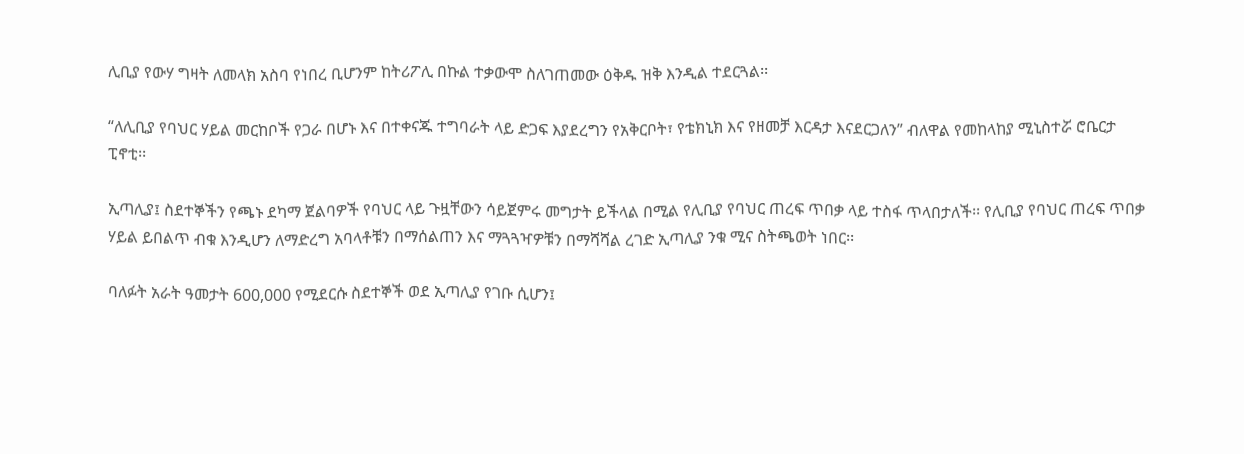ሊቢያ የውሃ ግዛት ለመላክ አስባ የነበረ ቢሆንም ከትሪፖሊ በኩል ተቃውሞ ስለገጠመው ዕቅዱ ዝቅ እንዲል ተደርጓል፡፡

“ለሊቢያ የባህር ሃይል መርከቦች የጋራ በሆኑ እና በተቀናጁ ተግባራት ላይ ድጋፍ እያደረግን የአቅርቦት፣ የቴክኒክ እና የዘመቻ እርዳታ እናደርጋለን” ብለዋል የመከላከያ ሚኒስተሯ ሮቤርታ ፒኖቲ፡፡

ኢጣሊያ፤ ስደተኞችን የጫኑ ደካማ ጀልባዎች የባህር ላይ ጉዟቸውን ሳይጀምሩ መግታት ይችላል በሚል የሊቢያ የባህር ጠረፍ ጥበቃ ላይ ተስፋ ጥላበታለች፡፡ የሊቢያ የባህር ጠረፍ ጥበቃ ሃይል ይበልጥ ብቁ እንዲሆን ለማድረግ አባላቶቹን በማሰልጠን እና ማጓጓዣዎቹን በማሻሻል ረገድ ኢጣሊያ ንቁ ሚና ስትጫወት ነበር፡፡

ባለፉት አራት ዓመታት 600,000 የሚደርሱ ስደተኞች ወደ ኢጣሊያ የገቡ ሲሆን፤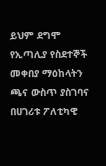ይህም ደግሞ የኢጣሊያ የስደተኞች መቀበያ ማዕከላትን ጫና ውስጥ ያስገባና በሀገሪቱ ፖለቲካዊ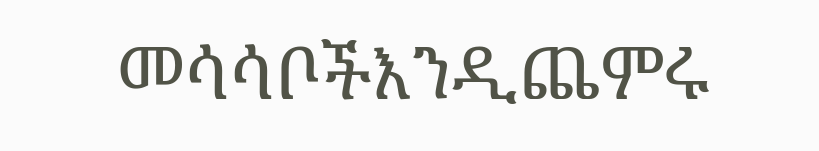መሳሳቦችእንዲጨምሩ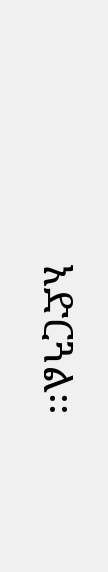አድርጓል፡፡